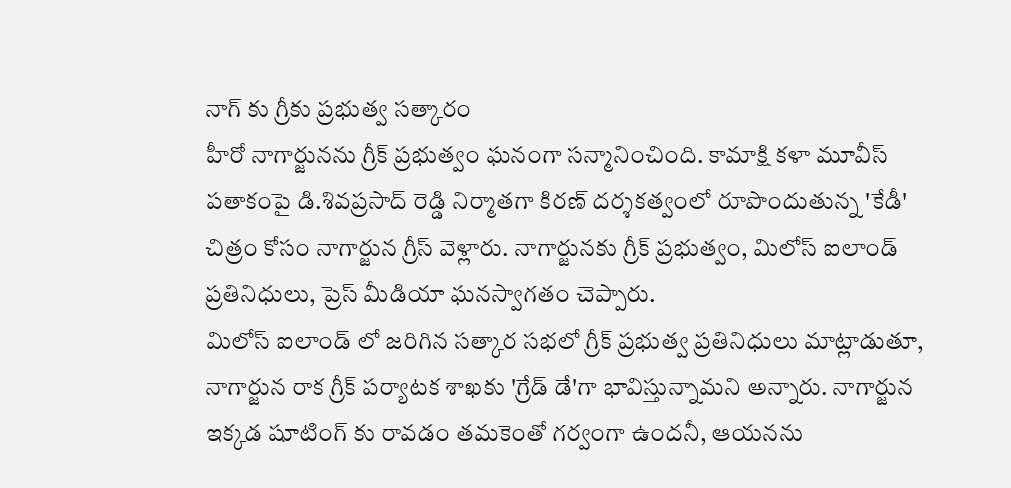నాగ్ కు గ్రీకు ప్రభుత్వ సత్కారం
హీరో నాగార్జునను గ్రీక్ ప్రభుత్వం ఘనంగా సన్మానించింది. కామాక్షి కళా మూవీస్ పతాకంపై డి.శివప్రసాద్ రెడ్డి నిర్మాతగా కిరణ్ దర్శకత్వంలో రూపొందుతున్న 'కేడీ' చిత్రం కోసం నాగార్జున గ్రీస్ వెళ్లారు. నాగార్జునకు గ్రీక్ ప్రభుత్వం, మిలోస్ ఐలాండ్ ప్రతినిధులు, ప్రెస్ మీడియా ఘనస్వాగతం చెప్పారు.
మిలోస్ ఐలాండ్ లో జరిగిన సత్కార సభలో గ్రీక్ ప్రభుత్వ ప్రతినిధులు మాట్లాడుతూ, నాగార్జున రాక గ్రీక్ పర్యాటక శాఖకు 'గ్రేడ్ డే'గా భావిస్తున్నామని అన్నారు. నాగార్జున ఇక్కడ షూటింగ్ కు రావడం తమకెంతో గర్వంగా ఉందనీ, ఆయనను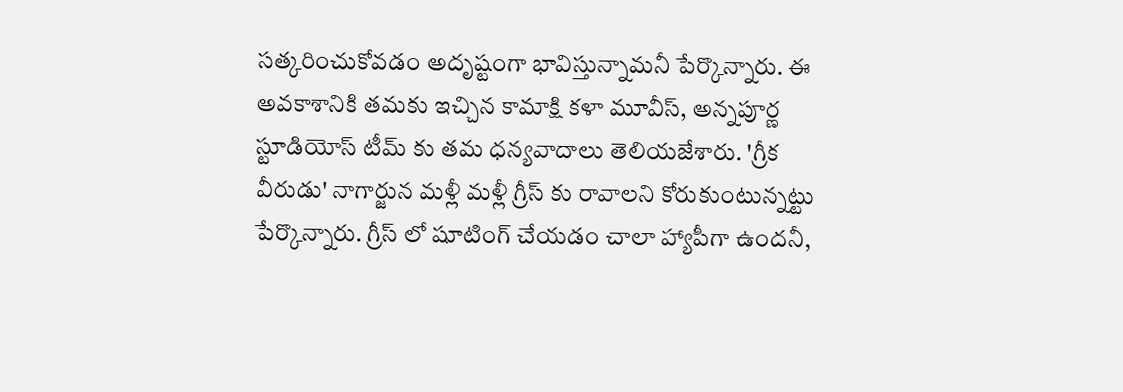సత్కరించుకోవడం అదృష్టంగా భావిస్తున్నామనీ పేర్కొన్నారు. ఈ అవకాశానికి తమకు ఇచ్చిన కామాక్షి కళా మూవీస్, అన్నపూర్ణ స్టూడియోస్ టీమ్ కు తమ ధన్యవాదాలు తెలియజేశారు. 'గ్రీక వీరుడు' నాగార్జున మళ్లీ మళ్లీ గ్రీస్ కు రావాలని కోరుకుంటున్నట్టు పేర్కొన్నారు. గ్రీస్ లో షూటింగ్ చేయడం చాలా హ్యాపీగా ఉందనీ,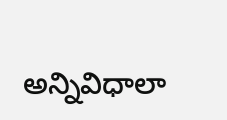అన్నివిధాలా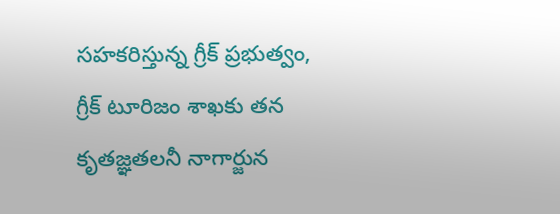సహకరిస్తున్న గ్రీక్ ప్రభుత్వం, గ్రీక్ టూరిజం శాఖకు తన కృతజ్ఞతలనీ నాగార్జున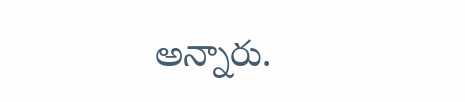అన్నారు.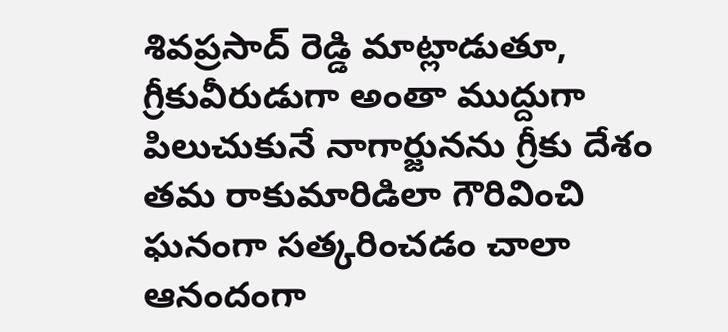శివప్రసాద్ రెడ్డి మాట్లాడుతూ, గ్రీకువీరుడుగా అంతా ముద్దుగా పిలుచుకునే నాగార్జునను గ్రీకు దేశం తమ రాకుమారిడిలా గౌరివించి ఘనంగా సత్కరించడం చాలా ఆనందంగా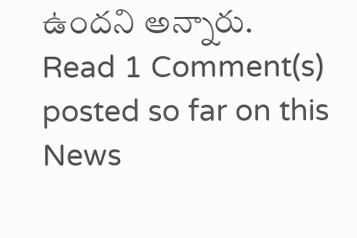ఉందని అన్నారు.
Read 1 Comment(s) posted so far on this News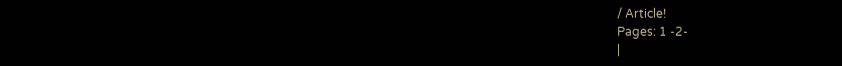/ Article!
Pages: 1 -2-
|